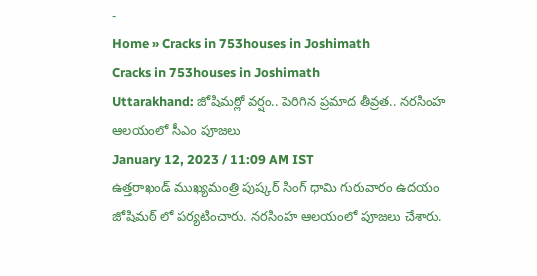-
Home » Cracks in 753houses in Joshimath
Cracks in 753houses in Joshimath
Uttarakhand: జోషిమఠ్లో వర్షం.. పెరిగిన ప్రమాద తీవ్రత.. నరసింహ ఆలయంలో సీఎం పూజలు
January 12, 2023 / 11:09 AM IST
ఉత్తరాఖండ్ ముఖ్యమంత్రి పుష్కర్ సింగ్ ధామి గురువారం ఉదయం జోషిమఠ్ లో పర్యటించారు. నరసింహ ఆలయంలో పూజలు చేశారు.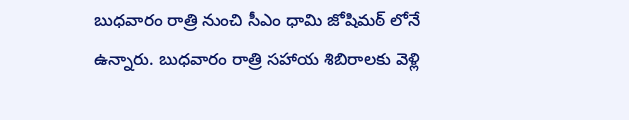బుధవారం రాత్రి నుంచి సీఎం ధామి జోషిమఠ్ లోనే ఉన్నారు. బుధవారం రాత్రి సహాయ శిబిరాలకు వెళ్లి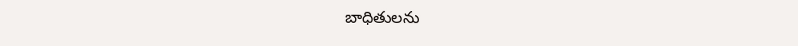బాధితులను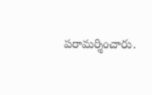పరామర్శించారు.